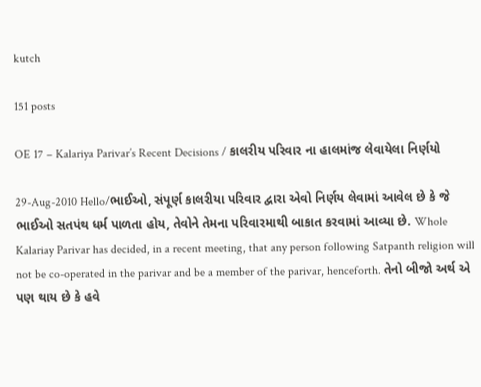kutch

151 posts

OE 17 – Kalariya Parivar’s Recent Decisions / કાલરીય પરિવાર ના હાલમાંજ લેવાયેલા નિર્ણયો

29-Aug-2010 Hello/ભાઈઓ, સંપૂર્ણ કાલરીયા પરિવાર દ્વારા એવો નિર્ણય લેવામાં આવેલ છે કે જે ભાઈઓ સતપંથ ધર્મ પાળતા હોય, તેવોને તેમના પરિવારમાથી બાકાત કરવામાં આવ્યા છે. Whole Kalariay Parivar has decided, in a recent meeting, that any person following Satpanth religion will not be co-operated in the parivar and be a member of the parivar, henceforth. તેનો બીજો અર્થ એ પણ થાય છે કે હવે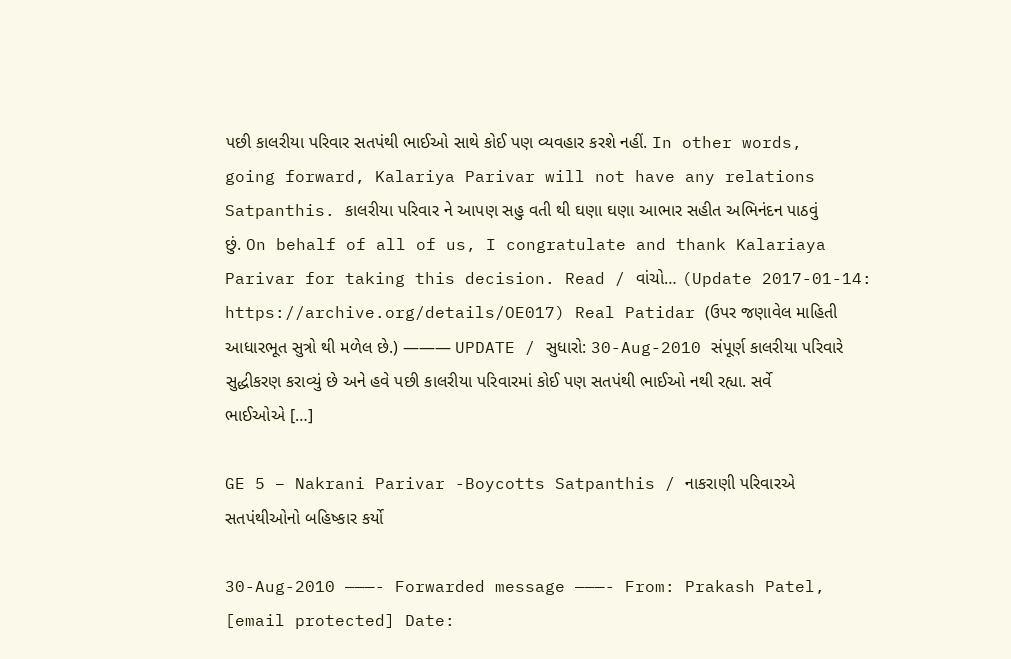પછી કાલરીયા પરિવાર સતપંથી ભાઈઓ સાથે કોઈ પણ વ્યવહાર કરશે નહીં. In other words, going forward, Kalariya Parivar will not have any relations Satpanthis. કાલરીયા પરિવાર ને આપણ સહુ વતી થી ઘણા ઘણા આભાર સહીત અભિનંદન પાઠવું છું. On behalf of all of us, I congratulate and thank Kalariaya Parivar for taking this decision. Read / વાંચો… (Update 2017-01-14: https://archive.org/details/OE017) Real Patidar (ઉપર જણાવેલ માહિતી આધારભૂત સુત્રો થી મળેલ છે.) ——— UPDATE / સુધારો: 30-Aug-2010 સંપૂર્ણ કાલરીયા પરિવારે સુદ્ધીકરણ કરાવ્યું છે અને હવે પછી કાલરીયા પરિવારમાં કોઈ પણ સતપંથી ભાઈઓ નથી રહ્યા. સર્વે ભાઈઓએ […]

GE 5 – Nakrani Parivar -Boycotts Satpanthis / નાકરાણી પરિવારએ સતપંથીઓનો બહિષ્કાર કર્યો

30-Aug-2010 ———- Forwarded message ———- From: Prakash Patel, [email protected] Date: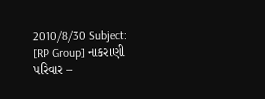2010/8/30 Subject: [RP Group] નાકરાણી પરિવાર –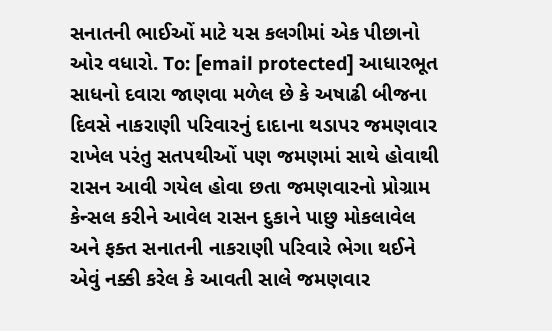સનાતની ભાઈઓં માટે યસ કલગીમાં એક પીછાનો ઓર વધારો. To: [email protected] આધારભૂત સાધનો દવારા જાણવા મળેલ છે કે અષાઢી બીજના દિવસે નાકરાણી પરિવારનું દાદાના થડાપર જમણવાર રાખેલ પરંતુ સતપથીઓં પણ જમણમાં સાથે હોવાથી રાસન આવી ગયેલ હોવા છતા જમણવારનો પ્રોગ્રામ કેન્સલ કરીને આવેલ રાસન દુકાને પાછુ મોકલાવેલ અને ફક્ત સનાતની નાકરાણી પરિવારે ભેગા થઈને એવું નક્કી કરેલ કે આવતી સાલે જમણવાર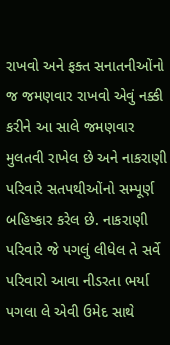રાખવો અને ફક્ત સનાતનીઓંનો જ જમણવાર રાખવો એવું નક્કી કરીને આ સાલે જમણવાર મુલતવી રાખેલ છે અને નાકરાણી પરિવારે સતપથીઓંનો સમ્પૂર્ણ બહિષ્કાર કરેલ છે. નાકરાણી પરિવારે જે પગલું લીધેલ તે સર્વે પરિવારો આવા નીડરતા ભર્યા પગલા લે એવી ઉમેદ સાથે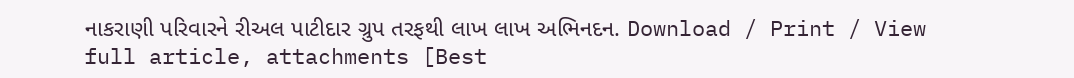નાકરાણી પરિવારને રીઅલ પાટીદાર ગ્રુપ તરફથી લાખ લાખ અભિનદન. Download / Print / View full article, attachments [Best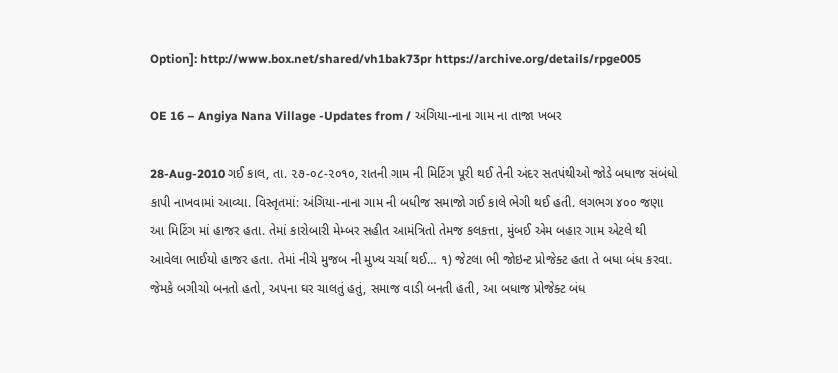Option]: http://www.box.net/shared/vh1bak73pr https://archive.org/details/rpge005

OE 16 – Angiya Nana Village -Updates from / અંગિયા-નાના ગામ ના તાજા ખબર

28-Aug-2010 ગઈ કાલ, તા. ૨૭-૦૮-૨૦૧૦, રાતની ગામ ની મિટિંગ પૂરી થઈ તેની અંદર સતપંથીઓ જોડે બધાજ સંબંધો કાપી નાખવામાં આવ્યા. વિસ્તૃતમાં: અંગિયા-નાના ગામ ની બધીજ સમાજો ગઈ કાલે ભેગી થઈ હતી. લગભગ ૪૦૦ જણા આ મિટિંગ માં હાજર હતા. તેમાં કારોબારી મેમ્બર સહીત આમંત્રિતો તેમજ કલકત્તા, મુંબઈ એમ બહાર ગામ એટલે થી આવેલા ભાઈયો હાજર હતા. તેમાં નીચે મુજબ ની મુખ્ય ચર્ચા થઈ… ૧) જેટલા ભી જોઇન્ટ પ્રોજેક્ટ હતા તે બધા બંધ કરવા. જેમકે બગીચો બનતો હતો, અપના ઘર ચાલતું હતું, સમાજ વાડી બનતી હતી, આ બધાજ પ્રોજેક્ટ બંધ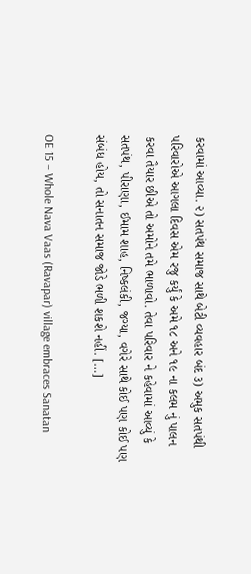કરવામાં આવ્યા. ૨) સતપંથ સમાજ સાથે બેટી વ્યવહાર બંદ ૩) અમુક સતપંથી પરિવારોએ આગલા દિવસ એમ રજુ કર્યું કે અમે ૧૮ અને ૧૯ ના કલમ નું પાલન કરવા તૈયાર છીએ તો અમોને તમે ભાળાવો. તેવા પરિવાર ને કહેવામાં આવ્યું કે સતપંથ, પીરાણા, ઈમામ શાહ, નિષ્કલંકી, જગ્યા, વગેરે સાથે કોઈ પણ કોઈ પણ સંબંધ હોય, તો સનાતન સમાજ જોડે ભળી શકશે નહીં. […]

OE 15 – Whole Nava Vaas (Ravapar) village embraces Sanatan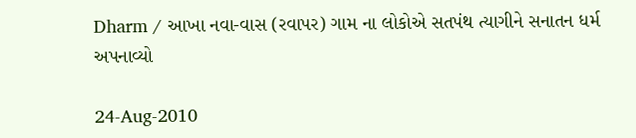Dharm / આખા નવા-વાસ (રવાપર) ગામ ના લોકોએ સતપંથ ત્યાગીને સનાતન ધર્મ અપનાવ્યો

24-Aug-2010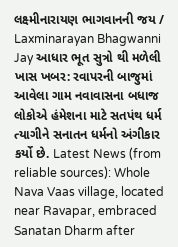લક્ષ્મીનારાયણ ભાગવાનની જય / Laxminarayan Bhagwanni Jay આધાર ભૂત સુત્રો થી મળેલી ખાસ ખબર: રવાપરની બાજુમાં આવેલા ગામ નવાવાસના બધાજ લોકોએ હંમેશના માટે સતપંથ ધર્મ ત્યાગીને સનાતન ધર્મનો અંગીકાર કર્યો છે. Latest News (from reliable sources): Whole Nava Vaas village, located near Ravapar, embraced Sanatan Dharm after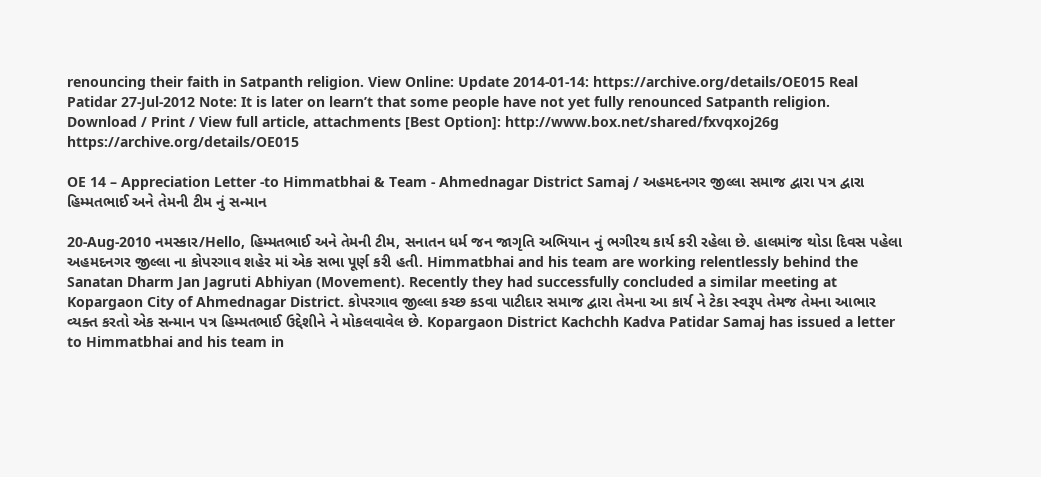renouncing their faith in Satpanth religion. View Online: Update 2014-01-14: https://archive.org/details/OE015 Real Patidar 27-Jul-2012 Note: It is later on learn’t that some people have not yet fully renounced Satpanth religion.   Download / Print / View full article, attachments [Best Option]: http://www.box.net/shared/fxvqxoj26g https://archive.org/details/OE015

OE 14 – Appreciation Letter -to Himmatbhai & Team - Ahmednagar District Samaj / અહમદનગર જીલ્લા સમાજ દ્વારા પત્ર દ્વારા હિમ્મતભાઈ અને તેમની ટીમ નું સન્માન

20-Aug-2010 નમસ્કાર/Hello, હિમ્મતભાઈ અને તેમની ટીમ, સનાતન ધર્મ જન જાગૃતિ અભિયાન નું ભગીરથ કાર્ય કરી રહેલા છે. હાલમાંજ થોડા દિવસ પહેલા અહમદનગર જીલ્લા ના કોપરગાવ શહેર માં એક સભા પૂર્ણ કરી હતી. Himmatbhai and his team are working relentlessly behind the Sanatan Dharm Jan Jagruti Abhiyan (Movement). Recently they had successfully concluded a similar meeting at Kopargaon City of Ahmednagar District. કોપરગાવ જીલ્લા કચ્છ કડવા પાટીદાર સમાજ દ્વારા તેમના આ કાર્ય ને ટેકા સ્વરૂપ તેમજ તેમના આભાર વ્યક્ત કરતો એક સન્માન પત્ર હિમ્મતભાઈ ઉદ્દેશીને ને મોકલવાવેલ છે. Kopargaon District Kachchh Kadva Patidar Samaj has issued a letter to Himmatbhai and his team in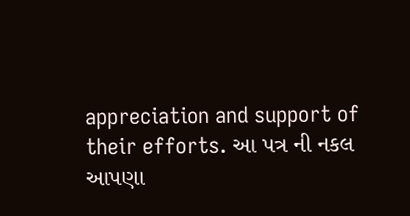appreciation and support of their efforts. આ પત્ર ની નકલ આપણા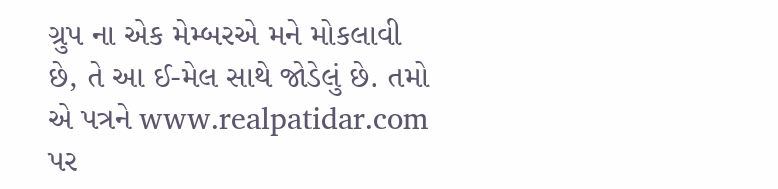ગ્રુપ ના એક મેમ્બરએ મને મોકલાવી છે, તે આ ઈ-મેલ સાથે જોડેલું છે. તમો એ પત્રને www.realpatidar.com પર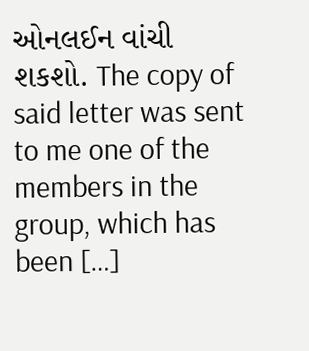ઓનલઈન વાંચી શકશો. The copy of said letter was sent to me one of the members in the group, which has been […]